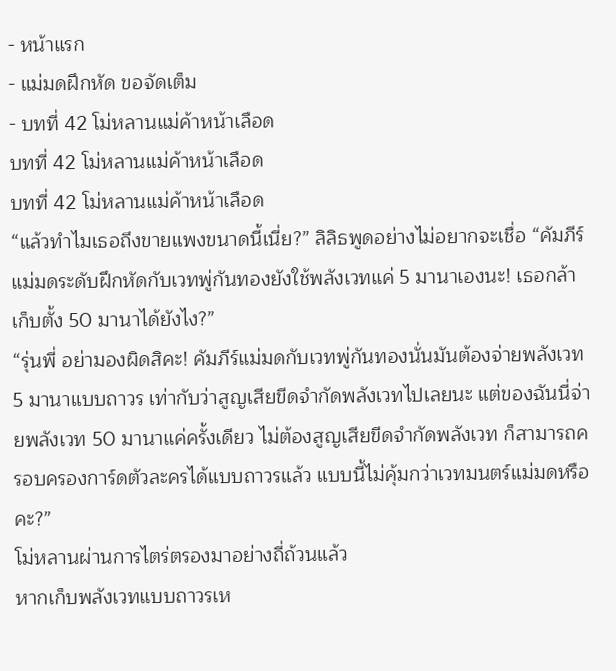- หน้าแรก
- แม่มดฝึกหัด ขอจัดเต็ม
- บทที่ 42 โม่หลานแม่ค้าหน้าเลือด
บทที่ 42 โม่หลานแม่ค้าหน้าเลือด
บทที่ 42 โม่หลานแม่ค้าหน้าเลือด
“แล้วทำไมเธอถึงขายแพงขนาดนี้เนี่ย?” ลิลิธพูดอย่างไม่อยากจะเชื่อ “คัมภีร์แม่มดระดับฝึกหัดกับเวทพู่กันทองยังใช้พลังเวทแค่ 5 มานาเองนะ! เธอกล้าเก็บตั้ง 50 มานาได้ยังไง?”
“รุ่นพี่ อย่ามองผิดสิคะ! คัมภีร์แม่มดกับเวทพู่กันทองนั่นมันต้องจ่ายพลังเวท 5 มานาแบบถาวร เท่ากับว่าสูญเสียขีดจำกัดพลังเวทไปเลยนะ แต่ของฉันนี่จ่ายพลังเวท 50 มานาแค่ครั้งเดียว ไม่ต้องสูญเสียขีดจำกัดพลังเวท ก็สามารถครอบครองการ์ดตัวละครได้แบบถาวรแล้ว แบบนี้ไม่คุ้มกว่าเวทมนตร์แม่มดหรือคะ?”
โม่หลานผ่านการไตร่ตรองมาอย่างถี่ถ้วนแล้ว
หากเก็บพลังเวทแบบถาวรเห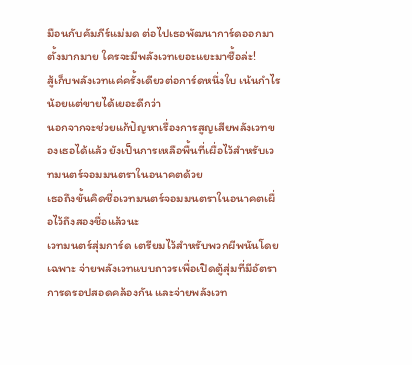มือนกับคัมภีร์แม่มด ต่อไปเธอพัฒนาการ์ดออกมาตั้งมากมาย ใครจะมีพลังเวทเยอะแยะมาซื้อล่ะ!
สู้เก็บพลังเวทแค่ครั้งเดียวต่อการ์ดหนึ่งใบ เน้นกำไรน้อยแต่ขายได้เยอะดีกว่า
นอกจากจะช่วยแก้ปัญหาเรื่องการสูญเสียพลังเวทของเธอได้แล้ว ยังเป็นการเหลือพื้นที่เผื่อไว้สำหรับเวทมนตร์จอมมนตราในอนาคตด้วย
เธอถึงขั้นคิดชื่อเวทมนตร์จอมมนตราในอนาคตเผื่อไว้ถึงสองชื่อแล้วนะ
เวทมนตร์สุ่มการ์ด เตรียมไว้สำหรับพวกผีพนันโดยเฉพาะ จ่ายพลังเวทแบบถาวรเพื่อเปิดตู้สุ่มที่มีอัตราการดรอปสอดคล้องกัน และจ่ายพลังเวท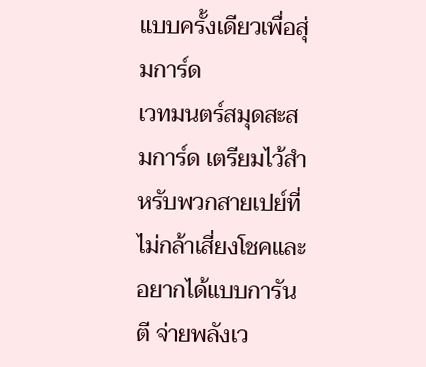แบบครั้งเดียวเพื่อสุ่มการ์ด
เวทมนตร์สมุดสะสมการ์ด เตรียมไว้สำหรับพวกสายเปย์ที่ไม่กล้าเสี่ยงโชคและอยากได้แบบการันตี จ่ายพลังเว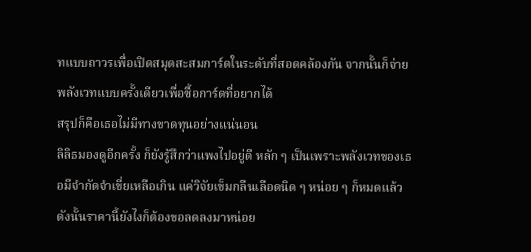ทแบบถาวรเพื่อเปิดสมุดสะสมการ์ดในระดับที่สอดคล้องกัน จากนั้นก็จ่ายพลังเวทแบบครั้งเดียวเพื่อซื้อการ์ดที่อยากได้
สรุปก็คือเธอไม่มีทางขาดทุนอย่างแน่นอน
ลิลิธมองดูอีกครั้ง ก็ยังรู้สึกว่าแพงไปอยู่ดี หลัก ๆ เป็นเพราะพลังเวทของเธอมีจำกัดจำเขี่ยเหลือเกิน แค่วิจัยเข็มกลืนเลือดนิด ๆ หน่อย ๆ ก็หมดแล้ว ดังนั้นราคานี้ยังไงก็ต้องขอลดลงมาหน่อย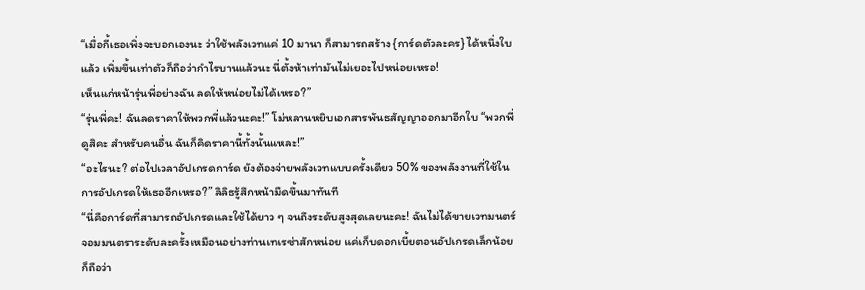“เมื่อกี้เธอเพิ่งจะบอกเองนะ ว่าใช้พลังเวทแค่ 10 มานา ก็สามารถสร้าง {การ์ดตัวละคร} ได้หนึ่งใบแล้ว เพิ่มขึ้นเท่าตัวก็ถือว่ากำไรบานแล้วนะ นี่ตั้งห้าเท่ามันไม่เยอะไปหน่อยเหรอ!
เห็นแก่หน้ารุ่นพี่อย่างฉัน ลดให้หน่อยไม่ได้เหรอ?”
“รุ่นพี่คะ! ฉันลดราคาให้พวกพี่แล้วนะคะ!” โม่หลานหยิบเอกสารพันธสัญญาออกมาอีกใบ “พวกพี่ดูสิคะ สำหรับคนอื่น ฉันก็คิดราคานี้ทั้งนั้นแหละ!”
“อะไรนะ? ต่อไปเวลาอัปเกรดการ์ด ยังต้องจ่ายพลังเวทแบบครั้งเดียว 50% ของพลังงานที่ใช้ในการอัปเกรดให้เธออีกเหรอ?” ลิลิธรู้สึกหน้ามืดขึ้นมาทันที
“นี่คือการ์ดที่สามารถอัปเกรดและใช้ได้ยาว ๆ จนถึงระดับสูงสุดเลยนะคะ! ฉันไม่ได้ขายเวทมนตร์จอมมนตราระดับละครั้งเหมือนอย่างท่านเทเรซ่าสักหน่อย แค่เก็บดอกเบี้ยตอนอัปเกรดเล็กน้อยก็ถือว่า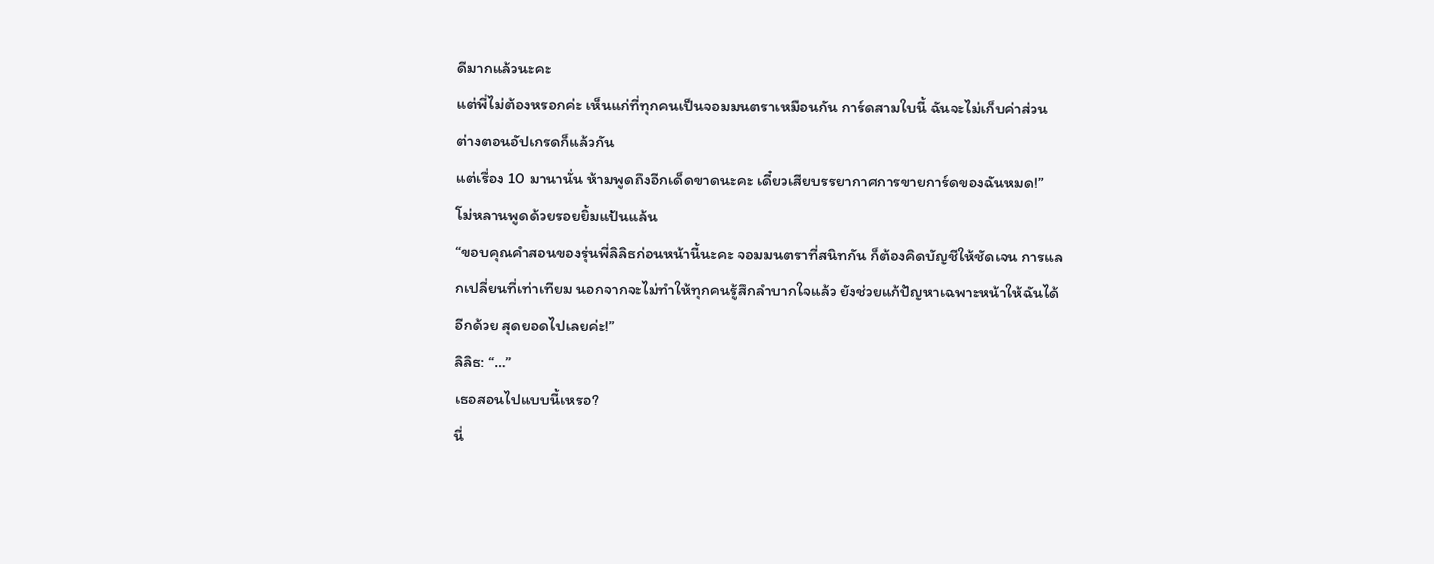ดีมากแล้วนะคะ
แต่พี่ไม่ต้องหรอกค่ะ เห็นแก่ที่ทุกคนเป็นจอมมนตราเหมือนกัน การ์ดสามใบนี้ ฉันจะไม่เก็บค่าส่วนต่างตอนอัปเกรดก็แล้วกัน
แต่เรื่อง 10 มานานั่น ห้ามพูดถึงอีกเด็ดขาดนะคะ เดี๋ยวเสียบรรยากาศการขายการ์ดของฉันหมด!”
โม่หลานพูดด้วยรอยยิ้มแป้นแล้น
“ขอบคุณคำสอนของรุ่นพี่ลิลิธก่อนหน้านี้นะคะ จอมมนตราที่สนิทกัน ก็ต้องคิดบัญชีให้ชัดเจน การแลกเปลี่ยนที่เท่าเทียม นอกจากจะไม่ทำให้ทุกคนรู้สึกลำบากใจแล้ว ยังช่วยแก้ปัญหาเฉพาะหน้าให้ฉันได้อีกด้วย สุดยอดไปเลยค่ะ!”
ลิลิธ: “…”
เธอสอนไปแบบนี้เหรอ?
นี่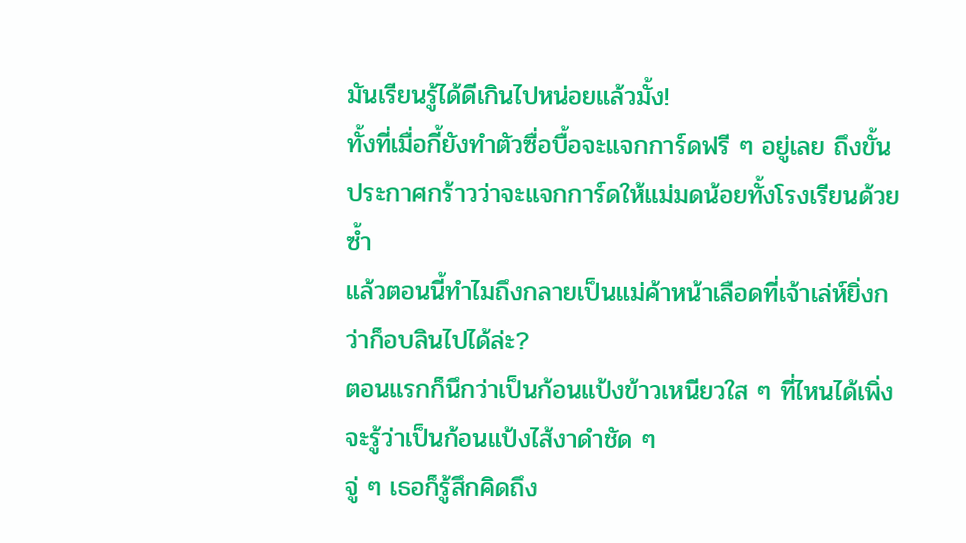มันเรียนรู้ได้ดีเกินไปหน่อยแล้วมั้ง!
ทั้งที่เมื่อกี้ยังทำตัวซื่อบื้อจะแจกการ์ดฟรี ๆ อยู่เลย ถึงขั้นประกาศกร้าวว่าจะแจกการ์ดให้แม่มดน้อยทั้งโรงเรียนด้วยซ้ำ
แล้วตอนนี้ทำไมถึงกลายเป็นแม่ค้าหน้าเลือดที่เจ้าเล่ห์ยิ่งกว่าก็อบลินไปได้ล่ะ?
ตอนแรกก็นึกว่าเป็นก้อนแป้งข้าวเหนียวใส ๆ ที่ไหนได้เพิ่งจะรู้ว่าเป็นก้อนแป้งไส้งาดำชัด ๆ
จู่ ๆ เธอก็รู้สึกคิดถึง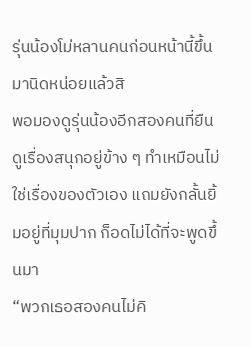รุ่นน้องโม่หลานคนก่อนหน้านี้ขึ้นมานิดหน่อยแล้วสิ
พอมองดูรุ่นน้องอีกสองคนที่ยืนดูเรื่องสนุกอยู่ข้าง ๆ ทำเหมือนไม่ใช่เรื่องของตัวเอง แถมยังกลั้นยิ้มอยู่ที่มุมปาก ก็อดไม่ได้ที่จะพูดขึ้นมา
“พวกเธอสองคนไม่คิ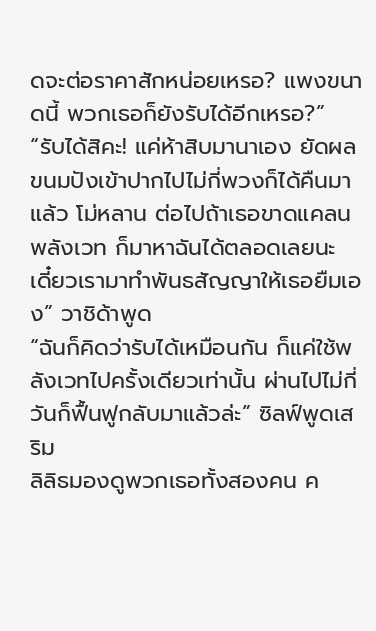ดจะต่อราคาสักหน่อยเหรอ? แพงขนาดนี้ พวกเธอก็ยังรับได้อีกเหรอ?”
“รับได้สิคะ! แค่ห้าสิบมานาเอง ยัดผลขนมปังเข้าปากไปไม่กี่พวงก็ได้คืนมาแล้ว โม่หลาน ต่อไปถ้าเธอขาดแคลนพลังเวท ก็มาหาฉันได้ตลอดเลยนะ เดี๋ยวเรามาทำพันธสัญญาให้เธอยืมเอง” วาชิด้าพูด
“ฉันก็คิดว่ารับได้เหมือนกัน ก็แค่ใช้พลังเวทไปครั้งเดียวเท่านั้น ผ่านไปไม่กี่วันก็ฟื้นฟูกลับมาแล้วล่ะ” ซิลฟ์พูดเสริม
ลิลิธมองดูพวกเธอทั้งสองคน ค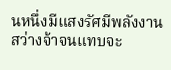นหนึ่งมีแสงรัศมีพลังงานสว่างจ้าจนแทบจะ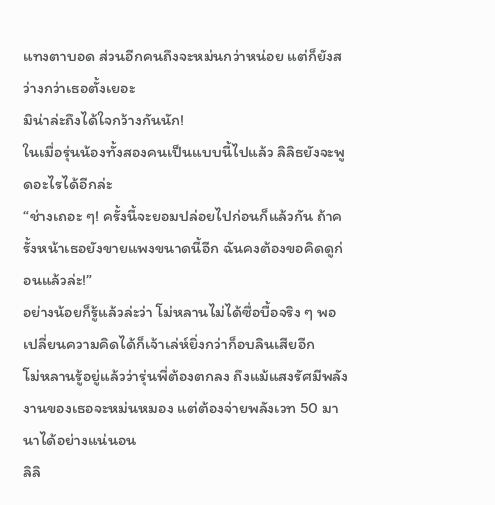แทงตาบอด ส่วนอีกคนถึงจะหม่นกว่าหน่อย แต่ก็ยังสว่างกว่าเธอตั้งเยอะ
มิน่าล่ะถึงได้ใจกว้างกันนัก!
ในเมื่อรุ่นน้องทั้งสองคนเป็นแบบนี้ไปแล้ว ลิลิธยังจะพูดอะไรได้อีกล่ะ
“ช่างเถอะ ๆ! ครั้งนี้จะยอมปล่อยไปก่อนก็แล้วกัน ถ้าครั้งหน้าเธอยังขายแพงขนาดนี้อีก ฉันคงต้องขอคิดดูก่อนแล้วล่ะ!”
อย่างน้อยก็รู้แล้วล่ะว่า โม่หลานไม่ได้ซื่อบื้อจริง ๆ พอเปลี่ยนความคิดได้ก็เจ้าเล่ห์ยิ่งกว่าก็อบลินเสียอีก
โม่หลานรู้อยู่แล้วว่ารุ่นพี่ต้องตกลง ถึงแม้แสงรัศมีพลังงานของเธอจะหม่นหมอง แต่ต้องจ่ายพลังเวท 50 มานาได้อย่างแน่นอน
ลิลิ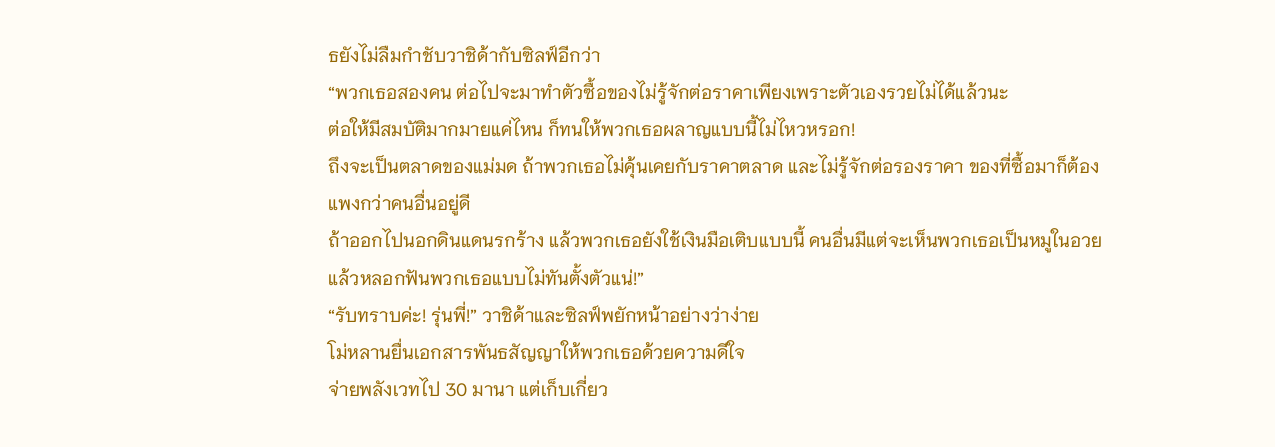ธยังไม่ลืมกำชับวาชิด้ากับซิลฟ์อีกว่า
“พวกเธอสองคน ต่อไปจะมาทำตัวซื้อของไม่รู้จักต่อราคาเพียงเพราะตัวเองรวยไม่ได้แล้วนะ
ต่อให้มีสมบัติมากมายแค่ไหน ก็ทนให้พวกเธอผลาญแบบนี้ไม่ไหวหรอก!
ถึงจะเป็นตลาดของแม่มด ถ้าพวกเธอไม่คุ้นเคยกับราคาตลาด และไม่รู้จักต่อรองราคา ของที่ซื้อมาก็ต้องแพงกว่าคนอื่นอยู่ดี
ถ้าออกไปนอกดินแดนรกร้าง แล้วพวกเธอยังใช้เงินมือเติบแบบนี้ คนอื่นมีแต่จะเห็นพวกเธอเป็นหมูในอวย แล้วหลอกฟันพวกเธอแบบไม่ทันตั้งตัวแน่!”
“รับทราบค่ะ! รุ่นพี่!” วาชิด้าและซิลฟ์พยักหน้าอย่างว่าง่าย
โม่หลานยื่นเอกสารพันธสัญญาให้พวกเธอด้วยความดีใจ
จ่ายพลังเวทไป 30 มานา แต่เก็บเกี่ยว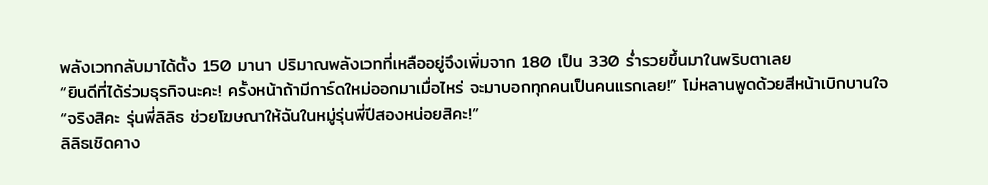พลังเวทกลับมาได้ตั้ง 150 มานา ปริมาณพลังเวทที่เหลืออยู่จึงเพิ่มจาก 180 เป็น 330 ร่ำรวยขึ้นมาในพริบตาเลย
“ยินดีที่ได้ร่วมธุรกิจนะคะ! ครั้งหน้าถ้ามีการ์ดใหม่ออกมาเมื่อไหร่ จะมาบอกทุกคนเป็นคนแรกเลย!” โม่หลานพูดด้วยสีหน้าเบิกบานใจ
“จริงสิคะ รุ่นพี่ลิลิธ ช่วยโฆษณาให้ฉันในหมู่รุ่นพี่ปีสองหน่อยสิคะ!”
ลิลิธเชิดคาง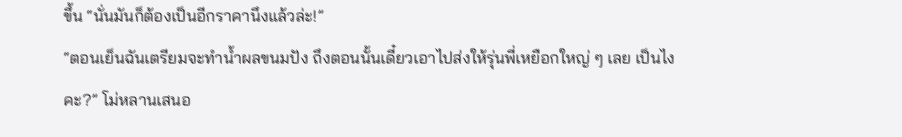ขึ้น “นั่นมันก็ต้องเป็นอีกราคานึงแล้วล่ะ!”
“ตอนเย็นฉันเตรียมจะทำน้ำผลขนมปัง ถึงตอนนั้นเดี๋ยวเอาไปส่งให้รุ่นพี่เหยือกใหญ่ ๆ เลย เป็นไงคะ?” โม่หลานเสนอ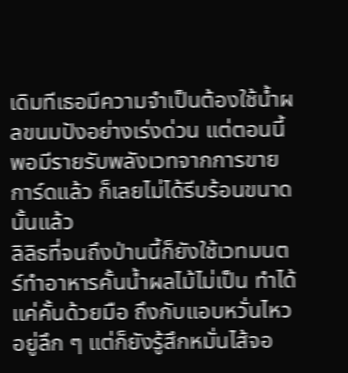เดิมทีเธอมีความจำเป็นต้องใช้น้ำผลขนมปังอย่างเร่งด่วน แต่ตอนนี้พอมีรายรับพลังเวทจากการขายการ์ดแล้ว ก็เลยไม่ได้รีบร้อนขนาดนั้นแล้ว
ลิลิธที่จนถึงป่านนี้ก็ยังใช้เวทมนตร์ทำอาหารคั้นน้ำผลไม้ไม่เป็น ทำได้แค่คั้นด้วยมือ ถึงกับแอบหวั่นไหวอยู่ลึก ๆ แต่ก็ยังรู้สึกหมั่นไส้จอ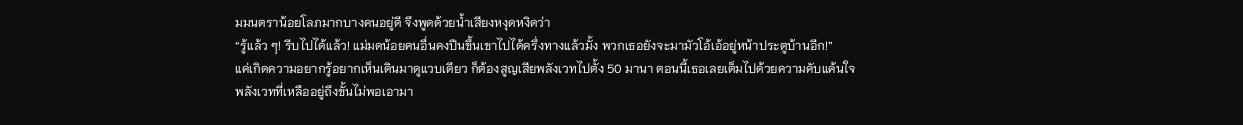มมนตราน้อยโลภมากบางคนอยู่ดี จึงพูดด้วยน้ำเสียงหงุดหงิดว่า
“รู้แล้ว ๆ! รีบไปได้แล้ว! แม่มดน้อยคนอื่นคงปีนขึ้นเขาไปได้ครึ่งทางแล้วมั้ง พวกเธอยังจะมามัวโอ้เอ้อยู่หน้าประตูบ้านอีก!”
แค่เกิดความอยากรู้อยากเห็นเดินมาดูแวบเดียว ก็ต้องสูญเสียพลังเวทไปตั้ง 50 มานา ตอนนี้เธอเลยเต็มไปด้วยความคับแค้นใจ
พลังเวทที่เหลืออยู่ถึงขั้นไม่พอเอามา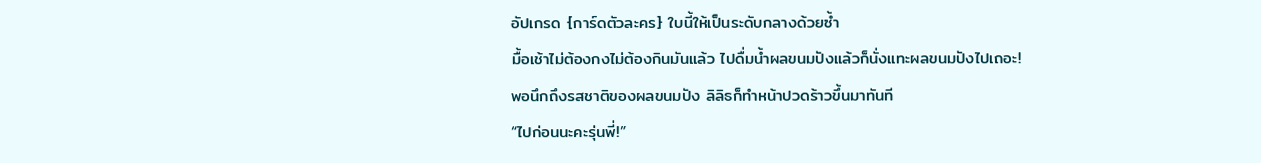อัปเกรด {การ์ดตัวละคร} ใบนี้ให้เป็นระดับกลางด้วยซ้ำ
มื้อเช้าไม่ต้องกงไม่ต้องกินมันแล้ว ไปดื่มน้ำผลขนมปังแล้วก็นั่งแทะผลขนมปังไปเถอะ!
พอนึกถึงรสชาติของผลขนมปัง ลิลิธก็ทำหน้าปวดร้าวขึ้นมาทันที
“ไปก่อนนะคะรุ่นพี่!”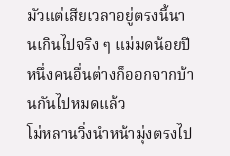มัวแต่เสียเวลาอยู่ตรงนี้นานเกินไปจริง ๆ แม่มดน้อยปีหนึ่งคนอื่นต่างก็ออกจากบ้านกันไปหมดแล้ว
โม่หลานวิ่งนำหน้ามุ่งตรงไป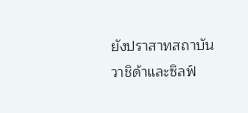ยังปราสาทสถาบัน
วาชิด้าและซิลฟ์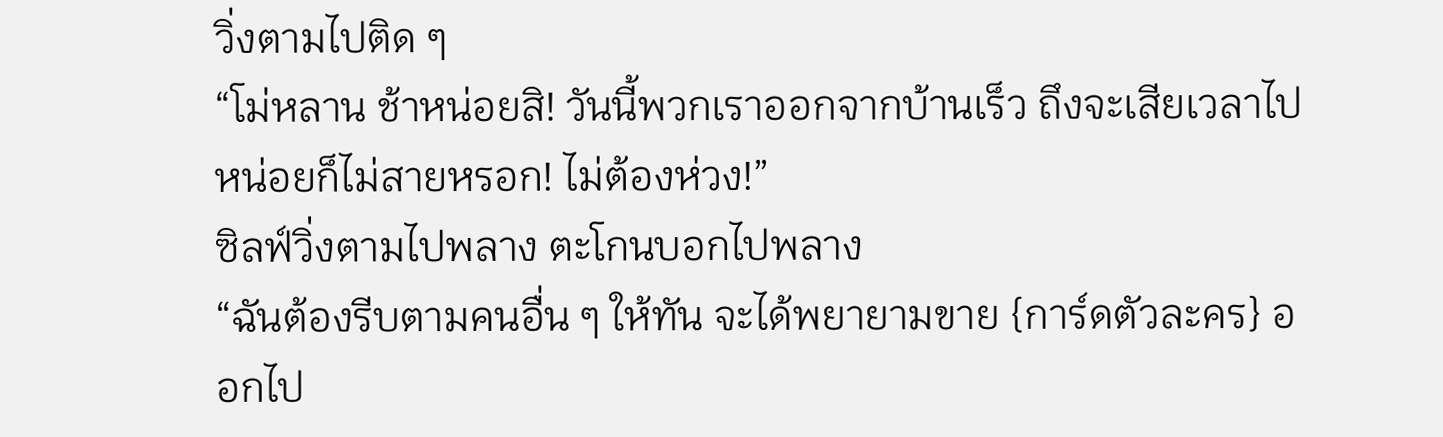วิ่งตามไปติด ๆ
“โม่หลาน ช้าหน่อยสิ! วันนี้พวกเราออกจากบ้านเร็ว ถึงจะเสียเวลาไปหน่อยก็ไม่สายหรอก! ไม่ต้องห่วง!”
ซิลฟ์วิ่งตามไปพลาง ตะโกนบอกไปพลาง
“ฉันต้องรีบตามคนอื่น ๆ ให้ทัน จะได้พยายามขาย {การ์ดตัวละคร} ออกไป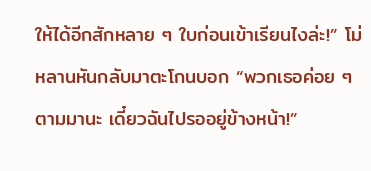ให้ได้อีกสักหลาย ๆ ใบก่อนเข้าเรียนไงล่ะ!” โม่หลานหันกลับมาตะโกนบอก “พวกเธอค่อย ๆ ตามมานะ เดี๋ยวฉันไปรออยู่ข้างหน้า!”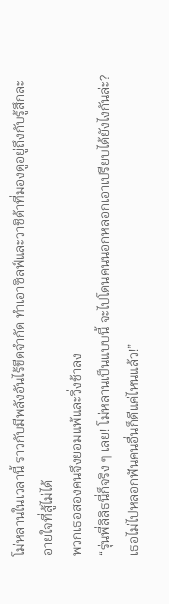โม่หลานในเวลานี้ ราวกับมีพลังอันไร้ขีดจำกัด ทำเอาซิลฟ์และวาชิด้าที่มองดูอยู่ถึงกับรู้สึกละอายใจที่สู้ไม่ได้
พวกเธอสองคนจึงยอมแพ้และวิ่งช้าลง
“รุ่นพี่ลิลิธนี่ก็จริง ๆ เลย! โม่หลานเป็นแบบนี้ จะไปโดนคนนอกหลอกเอาเปรียบได้ยังไงกันล่ะ? เธอไม่ไปหลอกฟันคนอื่นก็ดีแค่ไหนแล้ว!”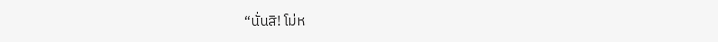“นั่นสิ! โม่ห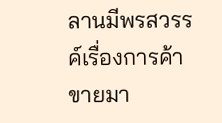ลานมีพรสวรรค์เรื่องการค้าขายมา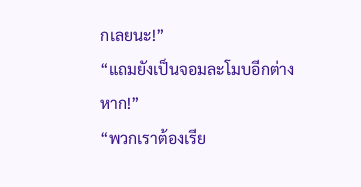กเลยนะ!”
“แถมยังเป็นจอมละโมบอีกต่างหาก!”
“พวกเราต้องเรีย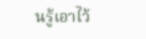นรู้เอาไว้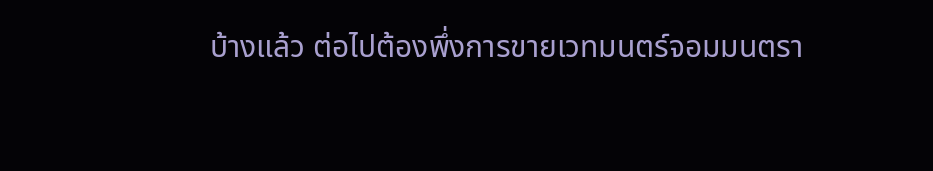บ้างแล้ว ต่อไปต้องพึ่งการขายเวทมนตร์จอมมนตรา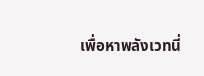เพื่อหาพลังเวทนี่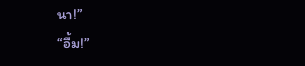นา!”
“อื้ม!”